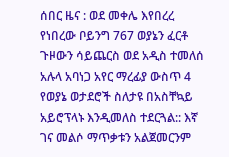ሰበር ዜና : ወደ መቀሌ እየበረረ የነበረው ቦይንግ 767 ወያኔን ፈርቶ ጉዞውን ሳይጨርስ ወደ አዲስ ተመለሰ
አሉላ አባነጋ አየር ማረፊያ ውስጥ 4 የወያኔ ወታደሮች ስለታዩ በአስቸኳይ አይሮፕላኑ እንዲመለስ ተደርጓል:: እኛ ገና መልሶ ማጥቃቱን አልጀመርንም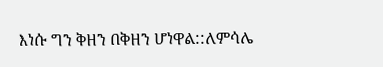እነሱ ግን ቅዘን በቅዘን ሆነዋል::ለምሳሌ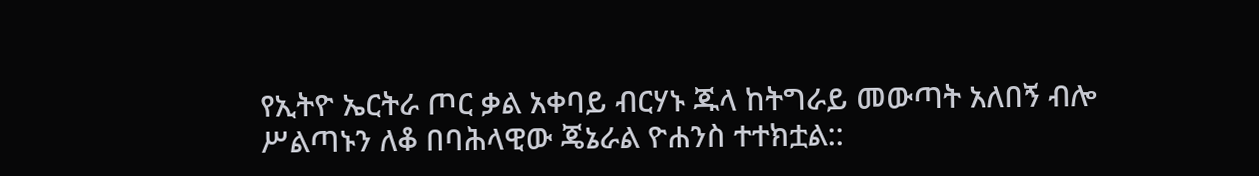የኢትዮ ኤርትራ ጦር ቃል አቀባይ ብርሃኑ ጁላ ከትግራይ መውጣት አለበኝ ብሎ ሥልጣኑን ለቆ በባሕላዊው ጄኔራል ዮሐንስ ተተክቷል::